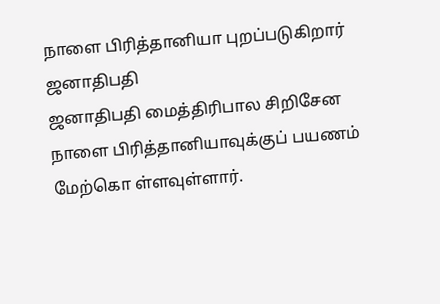நாளை பிரித்தானியா புறப்படுகிறார் ஜனாதிபதி
ஜனாதிபதி மைத்திரிபால சிறிசேன நாளை பிரித்தானியாவுக்குப் பயணம் மேற்கொ ள்ளவுள்ளார்.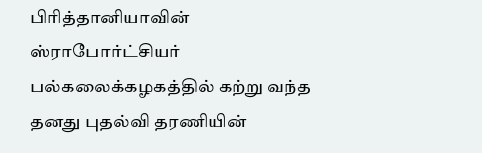பிரித்தானியாவின் ஸ்ராபோர்ட்சியர் பல்கலைக்கழகத்தில் கற்று வந்த தனது புதல்வி தரணியின்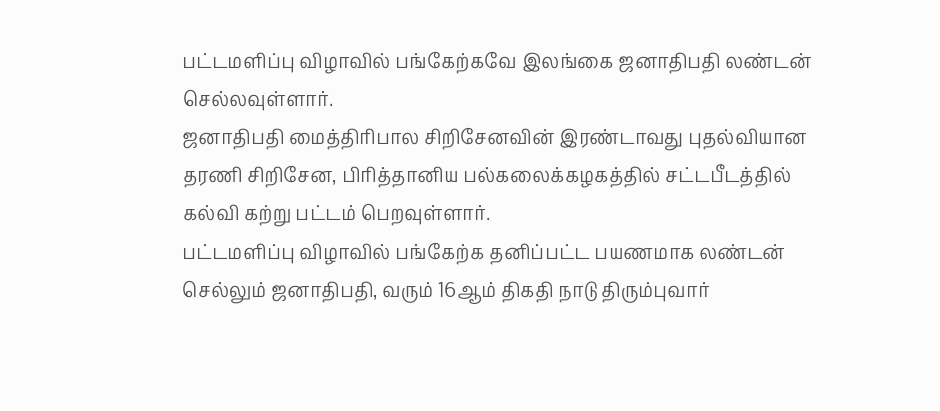பட்டமளிப்பு விழாவில் பங்கேற்கவே இலங்கை ஜனாதிபதி லண்டன் செல்லவுள்ளார்.
ஜனாதிபதி மைத்திரிபால சிறிசேனவின் இரண்டாவது புதல்வியான தரணி சிறிசேன, பிரித்தானிய பல்கலைக்கழகத்தில் சட்டபீடத்தில் கல்வி கற்று பட்டம் பெறவுள்ளார்.
பட்டமளிப்பு விழாவில் பங்கேற்க தனிப்பட்ட பயணமாக லண்டன் செல்லும் ஜனாதிபதி, வரும் 16ஆம் திகதி நாடு திரும்புவார்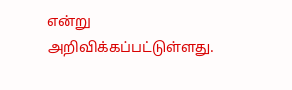என்று அறிவிக்கப்பட்டுள்ளது.